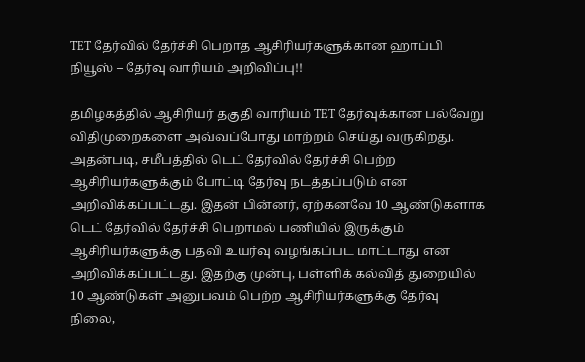TET தேர்வில் தேர்ச்சி பெறாத ஆசிரியர்களுக்கான ஹாப்பி நியூஸ் – தேர்வு வாரியம் அறிவிப்பு!!

தமிழகத்தில் ஆசிரியர் தகுதி வாரியம் TET தேர்வுக்கான பல்வேறு விதிமுறைகளை அவ்வப்போது மாற்றம் செய்து வருகிறது. அதன்படி, சமீபத்தில் டெட் தேர்வில் தேர்ச்சி பெற்ற ஆசிரியர்களுக்கும் போட்டி தேர்வு நடத்தப்படும் என அறிவிக்கப்பட்டது. இதன் பின்னர், ஏற்கனவே 10 ஆண்டுகளாக டெட் தேர்வில் தேர்ச்சி பெறாமல் பணியில் இருக்கும் ஆசிரியர்களுக்கு பதவி உயர்வு வழங்கப்பட மாட்டாது என அறிவிக்கப்பட்டது. இதற்கு முன்பு, பள்ளிக் கல்வித் துறையில் 10 ஆண்டுகள் அனுபவம் பெற்ற ஆசிரியர்களுக்கு தேர்வு நிலை,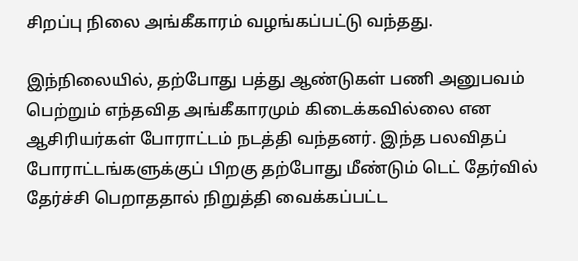சிறப்பு நிலை அங்கீகாரம் வழங்கப்பட்டு வந்தது.

இந்நிலையில், தற்போது பத்து ஆண்டுகள் பணி அனுபவம் பெற்றும் எந்தவித அங்கீகாரமும் கிடைக்கவில்லை என ஆசிரியர்கள் போராட்டம் நடத்தி வந்தனர். இந்த பலவிதப் போராட்டங்களுக்குப் பிறகு தற்போது மீண்டும் டெட் தேர்வில் தேர்ச்சி பெறாததால் நிறுத்தி வைக்கப்பட்ட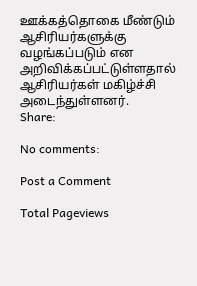ஊக்கத்தொகை மீண்டும் ஆசிரியர்களுக்கு வழங்கப்படும் என அறிவிக்கப்பட்டுள்ளதால் ஆசிரியர்கள் மகிழ்ச்சி அடைந்துள்ளனர்.
Share:

No comments:

Post a Comment

Total Pageviews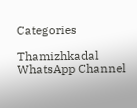Categories

Thamizhkadal WhatsApp Channel